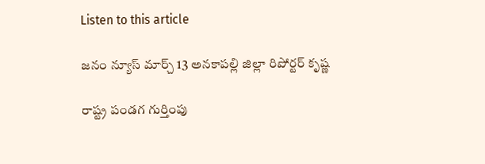Listen to this article

జనం న్యూస్ మార్చ్ 13 అనకాపల్లి జిల్లా రిపోర్టర్ కృష్ణ

రాష్ట్ర పండగ గుర్తింపు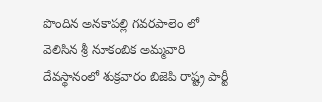పొందిన అనకాపల్లి గవరపాలెం లో వెలిసిన శ్రీ నూకంబిక అమ్మవారి దేవస్థానంలో శుక్రవారం బిజెపి రాష్ట్ర పార్టీ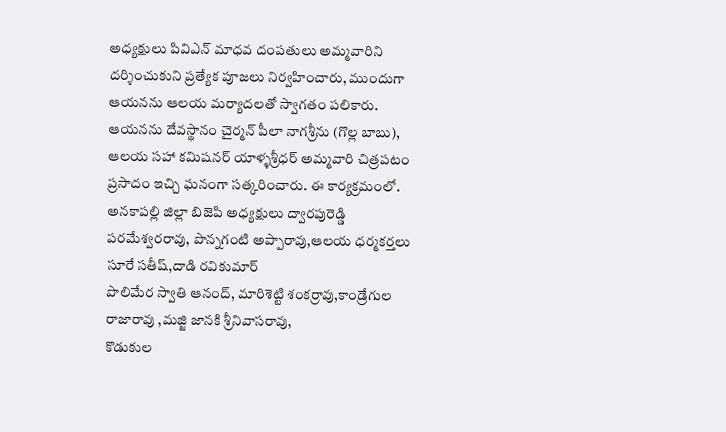అధ్యక్షులు పివిఎన్ మాధవ దంపతులు అమ్మవారిని దర్శించుకుని ప్రత్యేక పూజలు నిర్వహించారు, ముందుగా ఆయనను ఆలయ మర్యాదలతో స్వాగతం పలికారు. ఆయనను దేవస్థానం చైర్మన్ పీలా నాగశ్రీను (గొల్ల బాబు), ఆలయ సహా కమిషనర్ యాళ్ళశ్రీధర్‌ అమ్మవారి చిత్రపటం ప్రసాదం ఇచ్చి ఘనంగా సత్కరించారు. ఈ కార్యక్రమంలో. అనకాపల్లి జిల్లా బిజెపి అధ్యక్షులు ద్వారపురెడ్డి పరమేశ్వరరావు, పొన్నగంటి అప్పారావు,ఆలయ ధర్మకర్తలు సూరే సతీష్,దాడి రవికుమార్
పొలిమేర స్వాతి ఆనంద్, మారిశెట్టి శంకర్రావు,కాండ్రేగుల రాజారావు ,మజ్జి జానకి శ్రీనివాసరావు,
కొడుకుల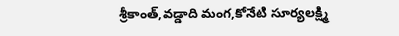శ్రీకాంత్,వడ్డాది మంగ,కోనేటి సూర్యలక్ష్మి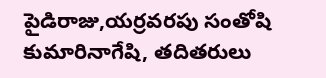పైడిరాజు,యర్రవరపు సంతోషి కుమారినాగేషి, తదితరులు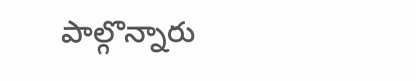పాల్గొన్నారు